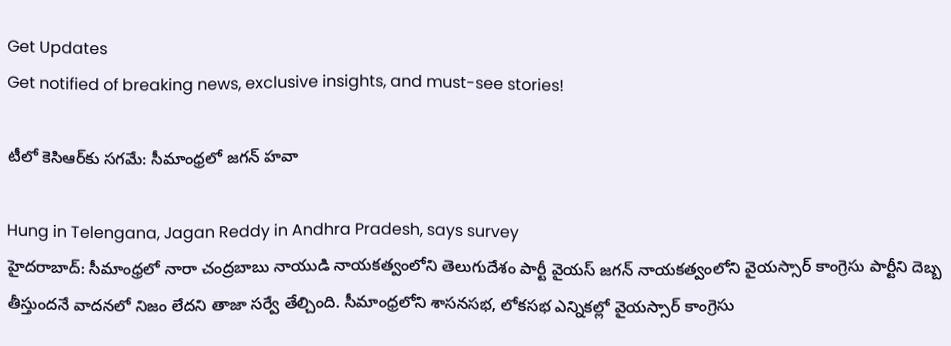Get Updates
Get notified of breaking news, exclusive insights, and must-see stories!

టీలో కెసిఆర్‌కు సగమే: సీమాంధ్రలో జగన్ హవా

Hung in Telengana, Jagan Reddy in Andhra Pradesh, says survey
హైదరాబాద్: సీమాంధ్రలో నారా చంద్రబాబు నాయుడి నాయకత్వంలోని తెలుగుదేశం పార్టీ వైయస్ జగన్ నాయకత్వంలోని వైయస్సార్ కాంగ్రెసు పార్టీని దెబ్బ తీస్తుందనే వాదనలో నిజం లేదని తాజా సర్వే తేల్చింది. సీమాంధ్రలోని శాసనసభ, లోకసభ ఎన్నికల్లో వైయస్సార్ కాంగ్రెసు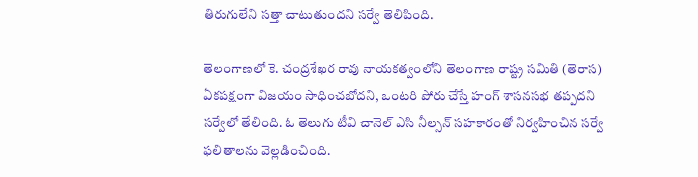తిరుగులేని సత్తా చాటుతుందని సర్వే తెలిపింది.

తెలంగాణలో కె. చంద్రశేఖర రావు నాయకత్వంలోని తెలంగాణ రాష్ట్ర సమితి (తెరాస) ఏకపక్షంగా విజయం సాధించబోదని, ఒంటరి పోరు చేస్తే హంగ్ శాసనసభ తప్పదని సర్వేలో తేలింది. ఓ తెలుగు టీవి చానెల్ ఎసి నీల్సన్ సహకారంతో నిర్వహించిన సర్వే ఫలితాలను వెల్లడించింది.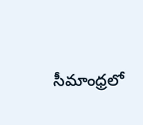సీమాంధ్రలో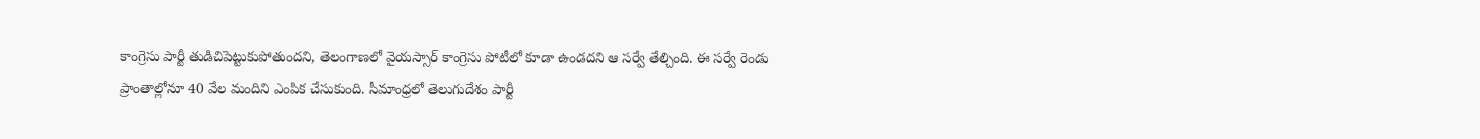కాంగ్రెసు పార్టీ తుడిచిపెట్టుకుపోతుందని, తెలంగాణలో వైయస్సార్ కాంగ్రెసు పోటీలో కూడా ఉండదని ఆ సర్వే తేల్చింది. ఈ సర్వే రెండు ప్రాంతాల్లోనూ 40 వేల మందిని ఎంపిక చేసుకుంది. సీమాంధ్రలో తెలుగుదేశం పార్టీ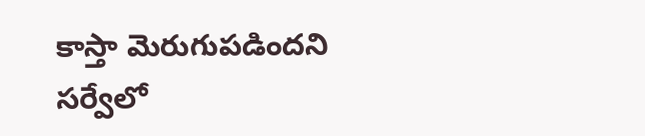కాస్తా మెరుగుపడిందని సర్వేలో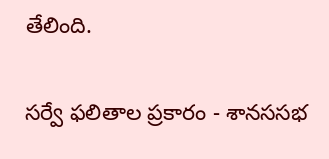తేలింది.

సర్వే ఫలితాల ప్రకారం - శానససభ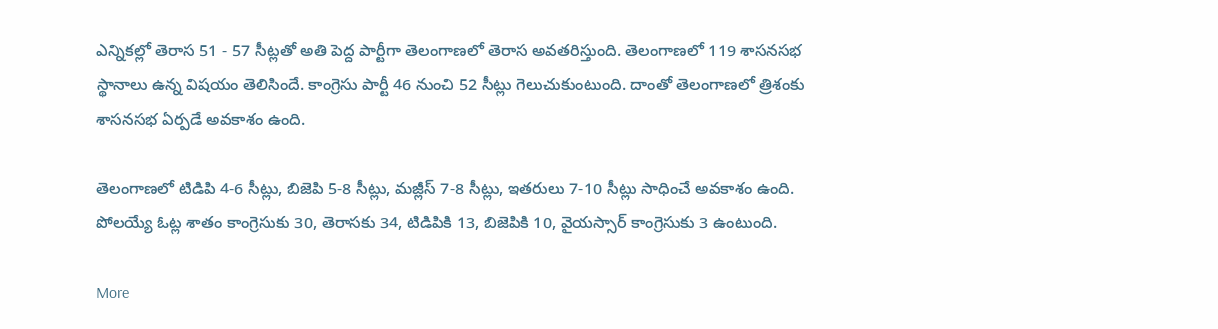ఎన్నికల్లో తెరాస 51 - 57 సీట్లతో అతి పెద్ద పార్టీగా తెలంగాణలో తెరాస అవతరిస్తుంది. తెలంగాణలో 119 శాసనసభ స్థానాలు ఉన్న విషయం తెలిసిందే. కాంగ్రెసు పార్టీ 46 నుంచి 52 సీట్లు గెలుచుకుంటుంది. దాంతో తెలంగాణలో త్రిశంకు శాసనసభ ఏర్పడే అవకాశం ఉంది.

తెలంగాణలో టిడిపి 4-6 సీట్లు, బిజెపి 5-8 సీట్లు, మజ్లీస్ 7-8 సీట్లు, ఇతరులు 7-10 సీట్లు సాధించే అవకాశం ఉంది. పోలయ్యే ఓట్ల శాతం కాంగ్రెసుకు 30, తెరాసకు 34, టిడిపికి 13, బిజెపికి 10, వైయస్సార్ కాంగ్రెసుకు 3 ఉంటుంది.

More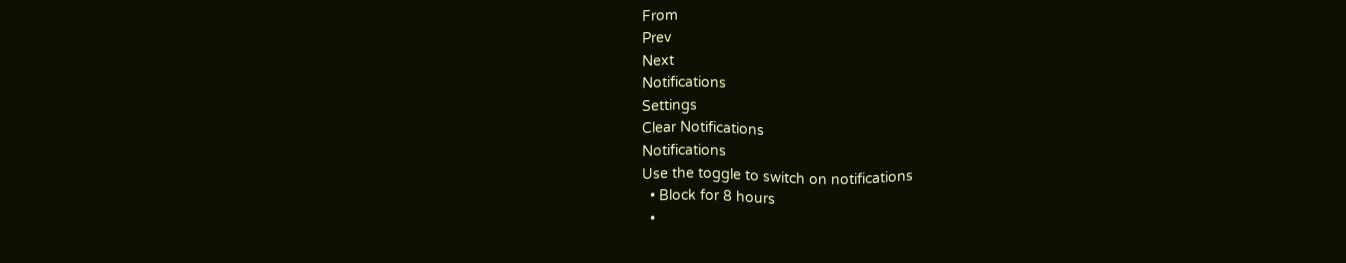From
Prev
Next
Notifications
Settings
Clear Notifications
Notifications
Use the toggle to switch on notifications
  • Block for 8 hours
  •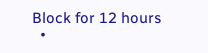Block for 12 hours
  •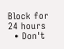Block for 24 hours
  • Don't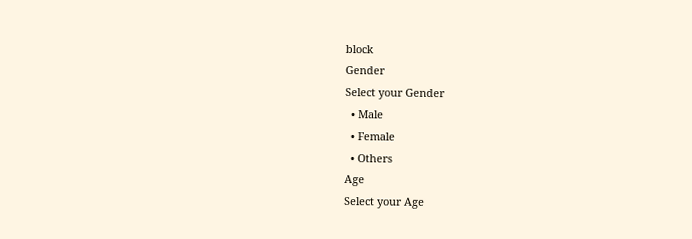block
Gender
Select your Gender
  • Male
  • Female
  • Others
Age
Select your Age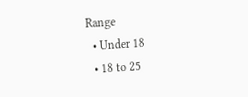Range
  • Under 18
  • 18 to 25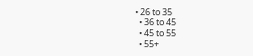• 26 to 35
  • 36 to 45
  • 45 to 55
  • 55+